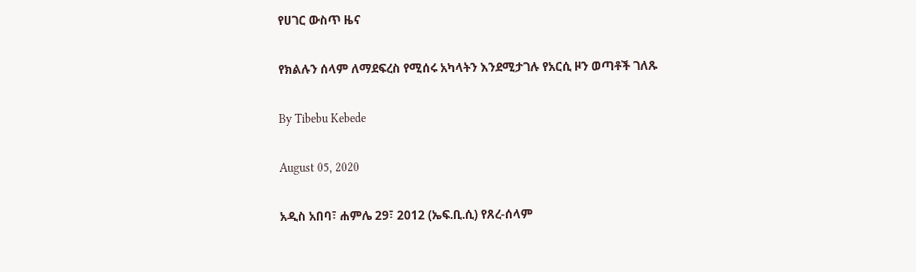የሀገር ውስጥ ዜና

የክልሉን ሰላም ለማደፍረስ የሚሰሩ አካላትን እንደሚታገሉ የአርሲ ዞን ወጣቶች ገለጹ

By Tibebu Kebede

August 05, 2020

አዲስ አበባ፣ ሐምሌ 29፣ 2012 (ኤፍ.ቢ.ሲ) የጸረ-ሰላም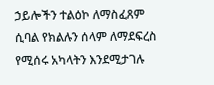ኃይሎችን ተልዕኮ ለማስፈጸም ሲባል የክልሉን ሰላም ለማደፍረስ የሚሰሩ አካላትን እንደሚታገሉ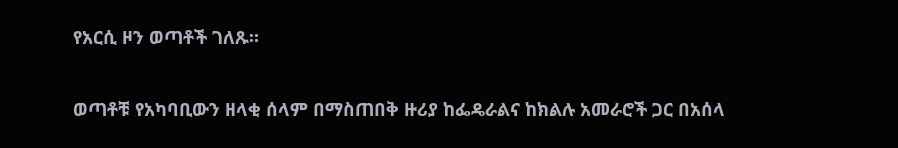የአርሲ ዞን ወጣቶች ገለጹ።

ወጣቶቹ የአካባቢውን ዘላቂ ሰላም በማስጠበቅ ዙሪያ ከፌዴራልና ከክልሉ አመራሮች ጋር በአሰላ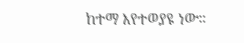ከተማ እየተወያዩ ነው።